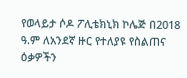የወላይታ ሶዶ ፖሊቴክኒክ ኮሌጅ በ2018 ዓ.ም ለአንደኛ ዙር የተለያዩ የስልጠና ዕቃዎችን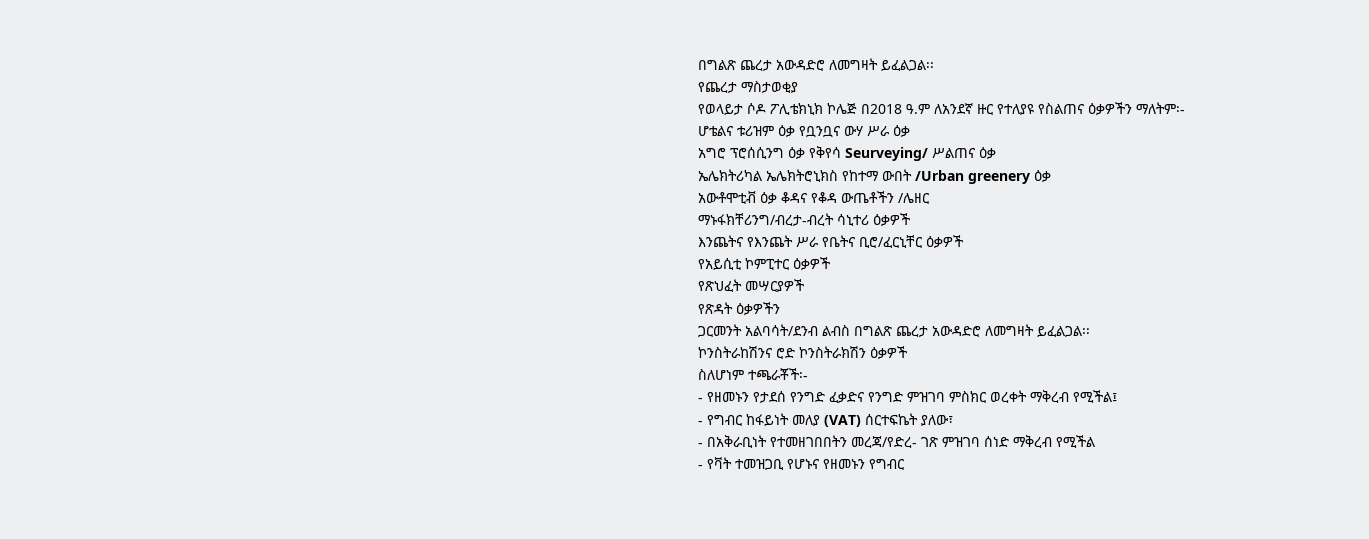በግልጽ ጨረታ አውዳድሮ ለመግዛት ይፈልጋል፡፡
የጨረታ ማስታወቂያ
የወላይታ ሶዶ ፖሊቴክኒክ ኮሌጅ በ2018 ዓ.ም ለአንደኛ ዙር የተለያዩ የስልጠና ዕቃዎችን ማለትም፡-
ሆቴልና ቱሪዝም ዕቃ የቧንቧና ውሃ ሥራ ዕቃ
አግሮ ፕሮሰሲንግ ዕቃ የቅየሳ Seurveying/ ሥልጠና ዕቃ
ኤሌክትሪካል ኤሌክትሮኒክስ የከተማ ውበት /Urban greenery ዕቃ
አውቶሞቲቭ ዕቃ ቆዳና የቆዳ ውጤቶችን /ሌዘር
ማኑፋክቸሪንግ/ብረታ-ብረት ሳኒተሪ ዕቃዎች
እንጨትና የእንጨት ሥራ የቤትና ቢሮ/ፈርኒቸር ዕቃዎች
የአይሲቲ ኮምፒተር ዕቃዎች
የጽህፈት መሣርያዎች
የጽዳት ዕቃዎችን
ጋርመንት አልባሳት/ደንብ ልብስ በግልጽ ጨረታ አውዳድሮ ለመግዛት ይፈልጋል፡፡
ኮንስትራከሽንና ሮድ ኮንስትራክሽን ዕቃዎች
ስለሆነም ተጫራቾች፡-
- የዘመኑን የታደሰ የንግድ ፈቃድና የንግድ ምዝገባ ምስክር ወረቀት ማቅረብ የሚችል፤
- የግብር ከፋይነት መለያ (VAT) ሰርተፍኬት ያለው፣
- በአቅራቢነት የተመዘገበበትን መረጃ/የድረ- ገጽ ምዝገባ ሰነድ ማቅረብ የሚችል
- የቫት ተመዝጋቢ የሆኑና የዘመኑን የግብር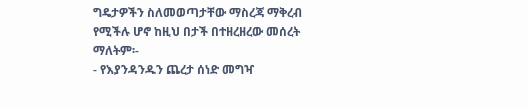ግዴታዎችን ስለመወጣታቸው ማስረጃ ማቅረብ የሚችሉ ሆኖ ከዚህ በታች በተዘረዘረው መሰረት ማለትም፡-
- የእያንዳንዱን ጨረታ ሰነድ መግዣ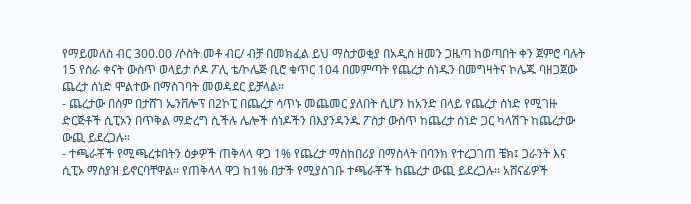የማይመለስ ብር 300.00 /ሶስት መቶ ብር/ ብቻ በመክፈል ይህ ማስታወቂያ በአዲስ ዘመን ጋዜጣ ከወጣበት ቀን ጀምሮ ባሉት 15 የስራ ቀናት ውስጥ ወላይታ ሶዶ ፖሊ ቴ/ኮሌጅ ቢሮ ቁጥር 104 በመምጣት የጨረታ ሰነዱን በመግዛትና ኮሌጁ ባዘጋጀው ጨረታ ሰነድ ሞልተው በማስገባት መወዳደር ይቻላል፡፡
- ጨረታው በሰም በታሸገ ኤንቨሎፕ በ2ኮፒ በጨረታ ሳጥኑ መጨመር ያለበት ሲሆን ከአንድ በላይ የጨረታ ሰነድ የሚገዙ ድርጅቶች ሲፒኦን በጥቅል ማድረግ ሲችሉ ሌሎች ሰነዶችን በእያንዳንዱ ፖስታ ውስጥ ከጨረታ ሰነድ ጋር ካላሽጉ ከጨረታው ውጪ ይደረጋሉ።
- ተጫራቾች የሚጫረቱበትን ዕቃዎች ጠቅላላ ዋጋ 1% የጨረታ ማስከበሪያ በማስላት በባንክ የተረጋገጠ ቼክ፤ ጋራንት እና ሲፒኦ ማስያዝ ይኖርባቸዋል፡፡ የጠቅላላ ዋጋ ከ1% በታች የሚያስገቡ ተጫራቾች ከጨረታ ውጪ ይደረጋሉ፡፡ አሸናፊዎች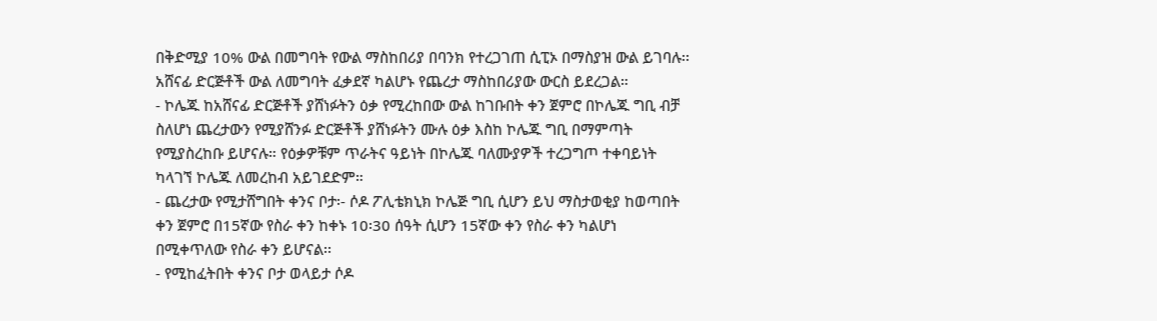በቅድሚያ 10% ውል በመግባት የውል ማስከበሪያ በባንክ የተረጋገጠ ሲፒኦ በማስያዝ ውል ይገባሉ፡፡ አሸናፊ ድርጅቶች ውል ለመግባት ፈቃደኛ ካልሆኑ የጨረታ ማስከበሪያው ውርስ ይደረጋል።
- ኮሌጁ ከአሸናፊ ድርጅቶች ያሸነፉትን ዕቃ የሚረከበው ውል ከገቡበት ቀን ጀምሮ በኮሌጁ ግቢ ብቻ ስለሆነ ጨረታውን የሚያሸንፉ ድርጅቶች ያሸነፉትን ሙሉ ዕቃ እስከ ኮሌጁ ግቢ በማምጣት የሚያስረከቡ ይሆናሉ። የዕቃዎቹም ጥራትና ዓይነት በኮሌጁ ባለሙያዎች ተረጋግጦ ተቀባይነት ካላገኘ ኮሌጁ ለመረከብ አይገደድም።
- ጨረታው የሚታሸግበት ቀንና ቦታ፡- ሶዶ ፖሊቴክኒክ ኮሌጅ ግቢ ሲሆን ይህ ማስታወቂያ ከወጣበት ቀን ጀምሮ በ15ኛው የስራ ቀን ከቀኑ 10፡30 ሰዓት ሲሆን 15ኛው ቀን የስራ ቀን ካልሆነ በሚቀጥለው የስራ ቀን ይሆናል፡፡
- የሚከፈትበት ቀንና ቦታ ወላይታ ሶዶ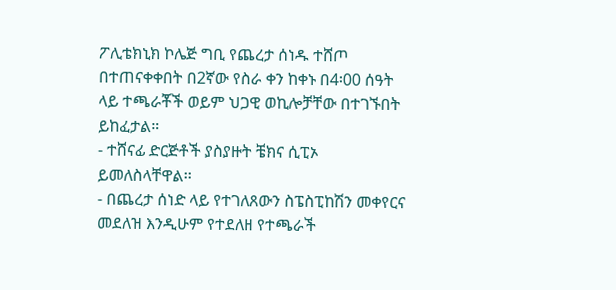ፖሊቴክኒክ ኮሌጅ ግቢ የጨረታ ሰነዱ ተሸጦ በተጠናቀቀበት በ2ኛው የስራ ቀን ከቀኑ በ4፡00 ሰዓት ላይ ተጫራቾች ወይም ህጋዊ ወኪሎቻቸው በተገኙበት ይከፈታል።
- ተሸናፊ ድርጅቶች ያስያዙት ቼክና ሲፒኦ ይመለስላቸዋል፡፡
- በጨረታ ሰነድ ላይ የተገለጸውን ስፔስፒከሽን መቀየርና መደለዝ እንዲሁም የተደለዘ የተጫራች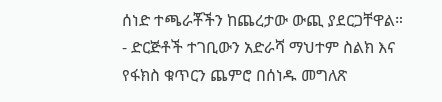ሰነድ ተጫራቾችን ከጨረታው ውጪ ያደርጋቸዋል።
- ድርጅቶች ተገቢውን አድራሻ ማህተም ስልክ እና የፋክስ ቁጥርን ጨምሮ በሰነዱ መግለጽ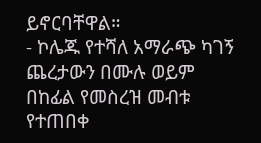ይኖርባቸዋል።
- ኮሌጁ የተሻለ አማራጭ ካገኝ ጨረታውን በሙሉ ወይም በከፊል የመስረዝ መብቱ የተጠበቀ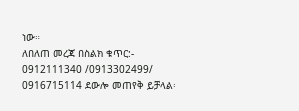ነው።
ለበለጠ መረጃ በስልክ ቁጥር:- 0912111340 /0913302499/ 0916715114 ደውሎ መጠየቅ ይቻላል፡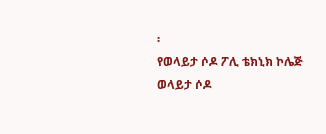፡
የወላይታ ሶዶ ፖሊ ቴክኒክ ኮሌጅ
ወላይታ ሶዶ